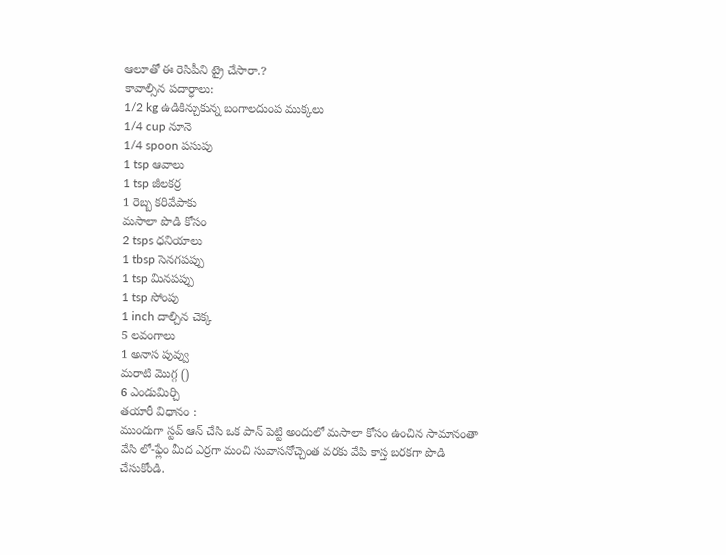ఆలూతో ఈ రెసిపీని ట్రై చేసారా.?
కావాల్సిన పదార్ధాలు:
1/2 kg ఉడికిన్చుకున్న బంగాలదుంప ముక్కలు
1/4 cup నూనె
1/4 spoon పసుపు
1 tsp ఆవాలు
1 tsp జీలకర్ర
1 రెబ్బ కరివేపాకు
మసాలా పొడి కోసం
2 tsps ధనియాలు
1 tbsp సెనగపప్పు
1 tsp మినపప్పు
1 tsp సోంపు
1 inch దాల్చిన చెక్క
5 లవంగాలు
1 అనాస పువ్వు
మరాటి మొగ్గ ()
6 ఎండుమిర్చి
తయారీ విధానం :
ముందుగా స్టవ్ ఆన్ చేసి ఒక పాన్ పెట్టి అందులో మసాలా కోసం ఉంచిన సామానంతా వేసి లో-ఫ్లేం మీద ఎర్రగా మంచి సువాసనోచ్చెంత వరకు వేపి కాస్త బరకగా పొడి చేసుకోండి.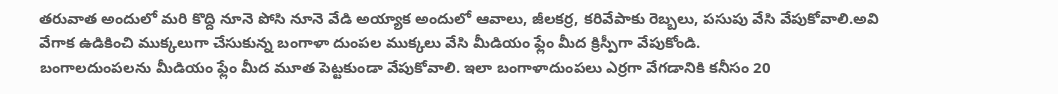తరువాత అందులో మరి కొద్ది నూనె పోసి నూనె వేడి అయ్యాక అందులో ఆవాలు, జీలకర్ర, కరివేపాకు రెబ్బలు, పసుపు వేసి వేపుకోవాలి.అవి వేగాక ఉడికించి ముక్కలుగా చేసుకున్న బంగాళా దుంపల ముక్కలు వేసి మీడియం ఫ్లేం మీద క్రిస్పీగా వేపుకోండి.
బంగాలదుంపలను మీడియం ఫ్లేం మీద మూత పెట్టకుండా వేపుకోవాలి. ఇలా బంగాళాదుంపలు ఎర్రగా వేగడానికి కనీసం 20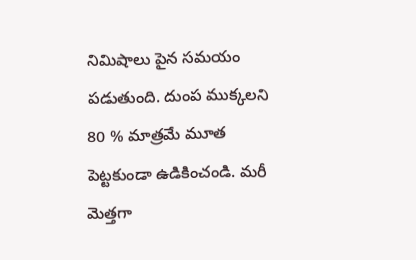నిమిషాలు పైన సమయం పడుతుంది. దుంప ముక్కలని 80 % మాత్రమే మూత పెట్టకుండా ఉడికించండి. మరీ మెత్తగా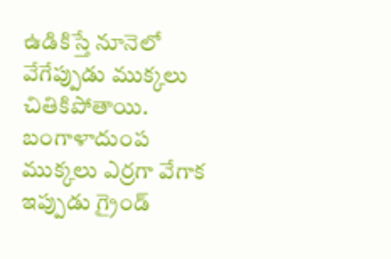ఉడికిస్తే నూనెలో వేగేప్పుడు ముక్కలు చితికిపోతాయి. బంగాళాదుంప ముక్కలు ఎర్రగా వేగాక ఇప్పుడు గ్రైండ్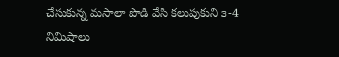చేసుకున్న మసాలా పొడి వేసి కలుపుకుని ౩-4 నిమిషాలు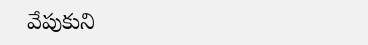వేపుకుని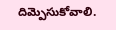దిమ్పెసుకోవాలి.